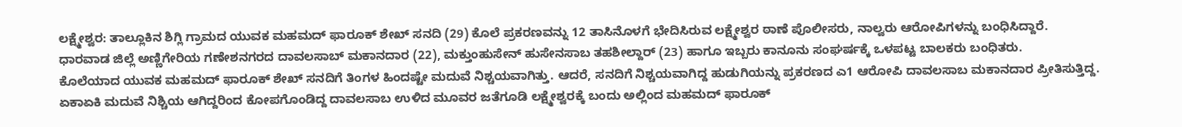ಲಕ್ಷ್ಮೇಶ್ವರ: ತಾಲ್ಲೂಕಿನ ಶಿಗ್ಲಿ ಗ್ರಾಮದ ಯುವಕ ಮಹಮದ್ ಫಾರೂಕ್ ಶೇಖ್ ಸನದಿ (29) ಕೊಲೆ ಪ್ರಕರಣವನ್ನು 12 ತಾಸಿನೊಳಗೆ ಭೇದಿಸಿರುವ ಲಕ್ಷ್ಮೇಶ್ವರ ಠಾಣೆ ಪೊಲೀಸರು, ನಾಲ್ವರು ಆರೋಪಿಗಳನ್ನು ಬಂಧಿಸಿದ್ದಾರೆ.
ಧಾರವಾಡ ಜಿಲ್ಲೆ ಅಣ್ಣಿಗೇರಿಯ ಗಣೇಶನಗರದ ದಾವಲಸಾಬ್ ಮಕಾನದಾರ (22), ಮಕ್ತುಂಹುಸೇನ್ ಹುಸೇನಸಾಬ ತಹಶೀಲ್ದಾರ್ (23) ಹಾಗೂ ಇಬ್ಬರು ಕಾನೂನು ಸಂಘರ್ಷಕ್ಕೆ ಒಳಪಟ್ಟ ಬಾಲಕರು ಬಂಧಿತರು.
ಕೊಲೆಯಾದ ಯುವಕ ಮಹಮದ್ ಫಾರೂಕ್ ಶೇಖ್ ಸನದಿಗೆ ತಿಂಗಳ ಹಿಂದಷ್ಟೇ ಮದುವೆ ನಿಶ್ಚಯವಾಗಿತ್ತು. ಆದರೆ, ಸನದಿಗೆ ನಿಶ್ಚಯವಾಗಿದ್ದ ಹುಡುಗಿಯನ್ನು ಪ್ರಕರಣದ ಎ1 ಆರೋಪಿ ದಾವಲಸಾಬ ಮಕಾನದಾರ ಪ್ರೀತಿಸುತ್ತಿದ್ದ.
ಏಕಾಏಕಿ ಮದುವೆ ನಿಶ್ಚಿಯ ಆಗಿದ್ದರಿಂದ ಕೋಪಗೊಂಡಿದ್ದ ದಾವಲಸಾಬ ಉಳಿದ ಮೂವರ ಜತೆಗೂಡಿ ಲಕ್ಷ್ಮೇಶ್ವರಕ್ಕೆ ಬಂದು ಅಲ್ಲಿಂದ ಮಹಮದ್ ಫಾರೂಕ್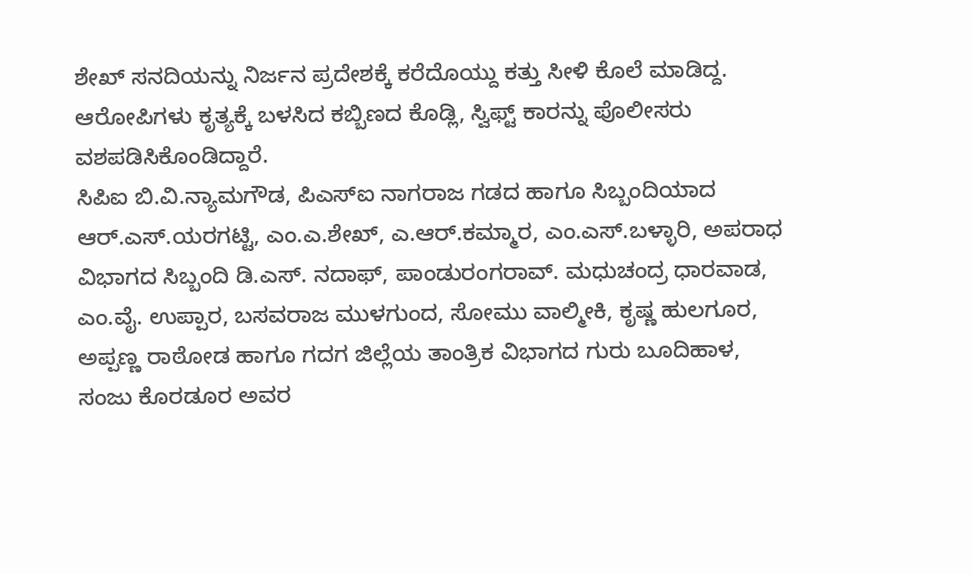ಶೇಖ್ ಸನದಿಯನ್ನು ನಿರ್ಜನ ಪ್ರದೇಶಕ್ಕೆ ಕರೆದೊಯ್ದು ಕತ್ತು ಸೀಳಿ ಕೊಲೆ ಮಾಡಿದ್ದ. ಆರೋಪಿಗಳು ಕೃತ್ಯಕ್ಕೆ ಬಳಸಿದ ಕಬ್ಬಿಣದ ಕೊಡ್ಲಿ, ಸ್ವಿಫ್ಟ್ ಕಾರನ್ನು ಪೊಲೀಸರು ವಶಪಡಿಸಿಕೊಂಡಿದ್ದಾರೆ.
ಸಿಪಿಐ ಬಿ.ವಿ.ನ್ಯಾಮಗೌಡ, ಪಿಎಸ್ಐ ನಾಗರಾಜ ಗಡದ ಹಾಗೂ ಸಿಬ್ಬಂದಿಯಾದ ಆರ್.ಎಸ್.ಯರಗಟ್ಟಿ, ಎಂ.ಎ.ಶೇಖ್, ಎ.ಆರ್.ಕಮ್ಮಾರ, ಎಂ.ಎಸ್.ಬಳ್ಳಾರಿ, ಅಪರಾಧ ವಿಭಾಗದ ಸಿಬ್ಬಂದಿ ಡಿ.ಎಸ್. ನದಾಫ್, ಪಾಂಡುರಂಗರಾವ್. ಮಧುಚಂದ್ರ ಧಾರವಾಡ, ಎಂ.ವೈ. ಉಪ್ಪಾರ, ಬಸವರಾಜ ಮುಳಗುಂದ, ಸೋಮು ವಾಲ್ಮೀಕಿ, ಕೃಷ್ಣ ಹುಲಗೂರ, ಅಪ್ಪಣ್ಣ ರಾಠೋಡ ಹಾಗೂ ಗದಗ ಜಿಲ್ಲೆಯ ತಾಂತ್ರಿಕ ವಿಭಾಗದ ಗುರು ಬೂದಿಹಾಳ, ಸಂಜು ಕೊರಡೂರ ಅವರ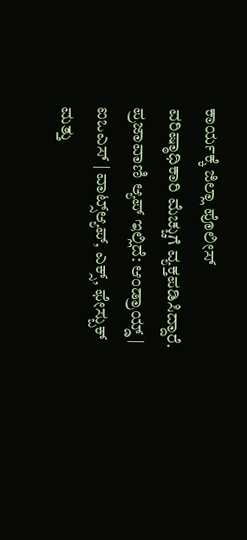ಕಾರ್ಯಕ್ಕೆ ಜಿಲ್ಲಾ ಪೊಲೀಸ್ ವರಿಷ್ಠಾಧಿಕಾರಿ ಮೆಚ್ಚುಗೆ ವ್ಯಕ್ತಪಡಿಸಿದ್ದಾರೆ.
ಪ್ರಜಾವಾಣಿ ಆ್ಯಪ್ ಇಲ್ಲಿದೆ: ಆಂಡ್ರಾಯ್ಡ್ | ಐಒಎಸ್ | ವಾಟ್ಸ್ಆ್ಯಪ್, ಎಕ್ಸ್, ಫೇಸ್ಬುಕ್ ಮತ್ತು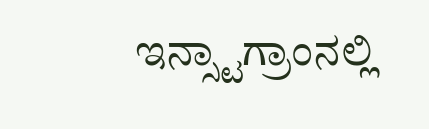ಇನ್ಸ್ಟಾಗ್ರಾಂನಲ್ಲಿ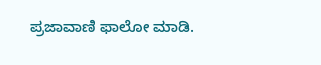ಪ್ರಜಾವಾಣಿ ಫಾಲೋ ಮಾಡಿ.